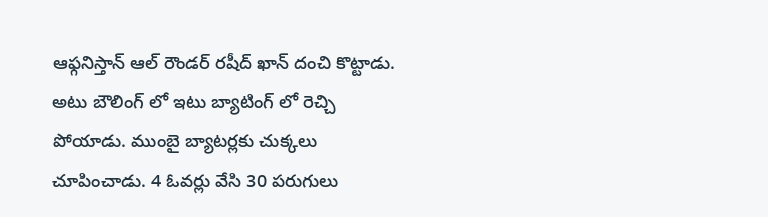ఆఫ్గనిస్తాన్ ఆల్ రౌండర్ రషీద్ ఖాన్ దంచి కొట్టాడు. అటు బౌలింగ్ లో ఇటు బ్యాటింగ్ లో రెచ్చి పోయాడు. ముంబై బ్యాటర్లకు చుక్కలు చూపించాడు. 4 ఓవర్లు వేసి 30 పరుగులు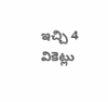ఇచ్చి 4 వికెట్లు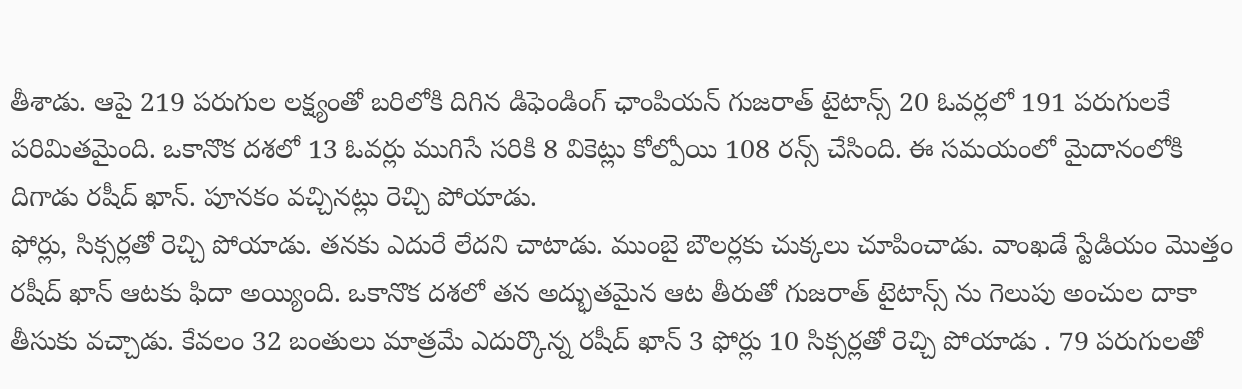తీశాడు. ఆపై 219 పరుగుల లక్ష్యంతో బరిలోకి దిగిన డిఫెండింగ్ ఛాంపియన్ గుజరాత్ టైటాన్స్ 20 ఓవర్లలో 191 పరుగులకే పరిమితమైంది. ఒకానొక దశలో 13 ఓవర్లు ముగిసే సరికి 8 వికెట్లు కోల్పోయి 108 రన్స్ చేసింది. ఈ సమయంలో మైదానంలోకి దిగాడు రషీద్ ఖాన్. పూనకం వచ్చినట్లు రెచ్చి పోయాడు.
ఫోర్లు, సిక్సర్లతో రెచ్చి పోయాడు. తనకు ఎదురే లేదని చాటాడు. ముంబై బౌలర్లకు చుక్కలు చూపించాడు. వాంఖడే స్టేడియం మొత్తం రషీద్ ఖాన్ ఆటకు ఫిదా అయ్యింది. ఒకానొక దశలో తన అద్భుతమైన ఆట తీరుతో గుజరాత్ టైటాన్స్ ను గెలుపు అంచుల దాకా తీసుకు వచ్చాడు. కేవలం 32 బంతులు మాత్రమే ఎదుర్కొన్న రషీద్ ఖాన్ 3 ఫోర్లు 10 సిక్సర్లతో రెచ్చి పోయాడు . 79 పరుగులతో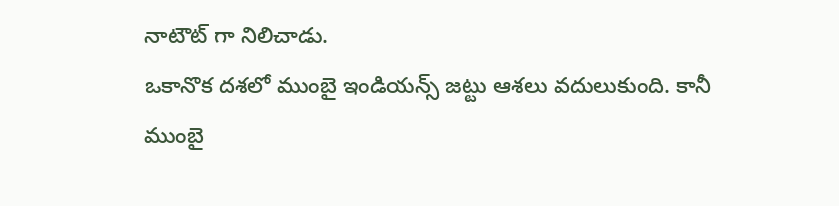నాటౌట్ గా నిలిచాడు.
ఒకానొక దశలో ముంబై ఇండియన్స్ జట్టు ఆశలు వదులుకుంది. కానీ ముంబై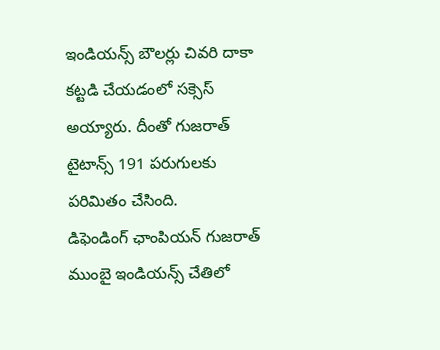ఇండియన్స్ బౌలర్లు చివరి దాకా కట్టడి చేయడంలో సక్సెస్ అయ్యారు. దీంతో గుజరాత్ టైటాన్స్ 191 పరుగులకు పరిమితం చేసింది.
డిఫెండింగ్ ఛాంపియన్ గుజరాత్ ముంబై ఇండియన్స్ చేతిలో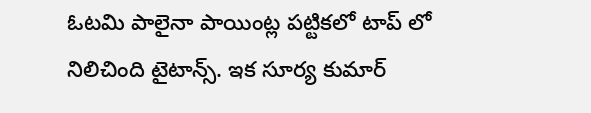ఓటమి పాలైనా పాయింట్ల పట్టికలో టాప్ లో నిలిచింది టైటాన్స్. ఇక సూర్య కుమార్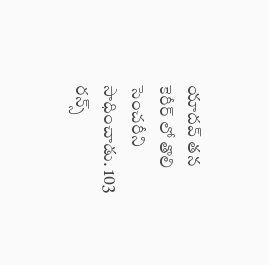యాదవ్ తన కెరీర్ లో తొలి సెంచరీని సాధించాడు. 103 రన్స్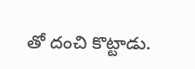తో దంచి కొట్టాడు.